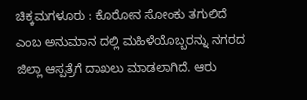ಚಿಕ್ಕಮಗಳೂರು : ಕೊರೋನ ಸೋಂಕು ತಗುಲಿದೆ ಎಂಬ ಅನುಮಾನ ದಲ್ಲಿ ಮಹಿಳೆಯೊಬ್ಬರನ್ನು ನಗರದ ಜಿಲ್ಲಾ ಆಸ್ಪತ್ರೆಗೆ ದಾಖಲು ಮಾಡಲಾಗಿದೆ. ಆರು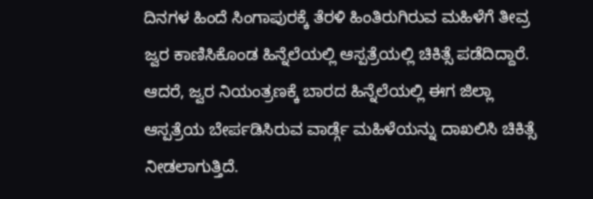ದಿನಗಳ ಹಿಂದೆ ಸಿಂಗಾಪುರಕ್ಕೆ ತೆರಳಿ ಹಿಂತಿರುಗಿರುವ ಮಹಿಳೆಗೆ ತೀವ್ರ ಜ್ವರ ಕಾಣಿಸಿಕೊಂಡ ಹಿನ್ನೆಲೆಯಲ್ಲಿ ಆಸ್ಪತ್ರೆಯಲ್ಲಿ ಚಿಕಿತ್ಸೆ ಪಡೆದಿದ್ದಾರೆ. ಆದರೆ, ಜ್ವರ ನಿಯಂತ್ರಣಕ್ಕೆ ಬಾರದ ಹಿನ್ನೆಲೆಯಲ್ಲಿ ಈಗ ಜಿಲ್ಲಾ ಆಸ್ಪತ್ರೆಯ ಬೇರ್ಪಡಿಸಿರುವ ವಾರ್ಡ್ಗೆ ಮಹಿಳೆಯನ್ನು ದಾಖಲಿಸಿ ಚಿಕಿತ್ಸೆ ನೀಡಲಾಗುತ್ತಿದೆ.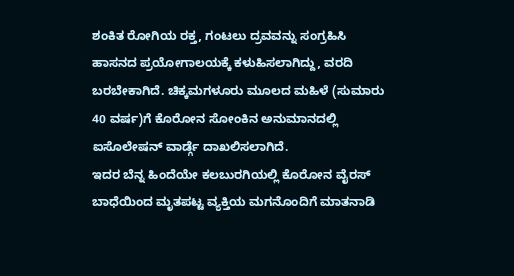ಶಂಕಿತ ರೋಗಿಯ ರಕ್ತ, ಗಂಟಲು ದ್ರವವನ್ನು ಸಂಗ್ರಹಿಸಿ ಹಾಸನದ ಪ್ರಯೋಗಾಲಯಕ್ಕೆ ಕಳುಹಿಸಲಾಗಿದ್ದು, ವರದಿ ಬರಬೇಕಾಗಿದೆ. ಚಿಕ್ಕಮಗಳೂರು ಮೂಲದ ಮಹಿಳೆ (ಸುಮಾರು 40 ವರ್ಷ)ಗೆ ಕೊರೋನ ಸೋಂಕಿನ ಅನುಮಾನದಲ್ಲಿ ಐಸೊಲೇಷನ್ ವಾರ್ಡ್ಗೆ ದಾಖಲಿಸಲಾಗಿದೆ.
ಇದರ ಬೆನ್ನ ಹಿಂದೆಯೇ ಕಲಬುರಗಿಯಲ್ಲಿ ಕೊರೋನ ವೈರಸ್ ಬಾಧೆಯಿಂದ ಮೃತಪಟ್ಟ ವ್ಯಕ್ತಿಯ ಮಗನೊಂದಿಗೆ ಮಾತನಾಡಿ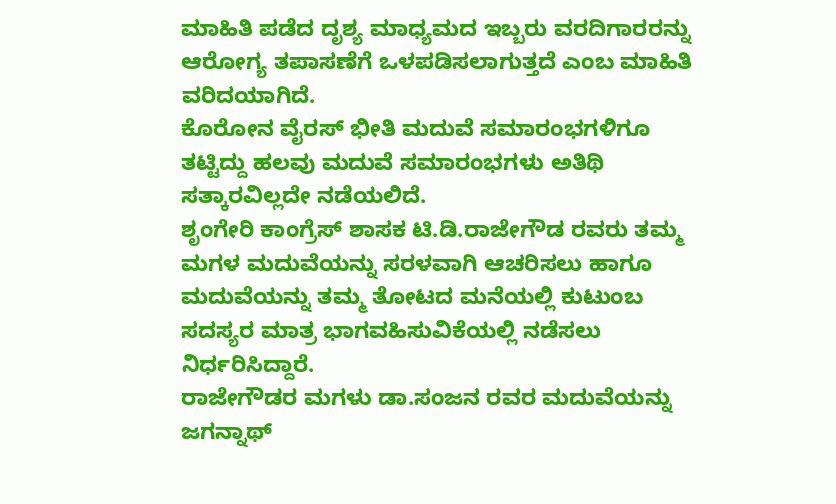ಮಾಹಿತಿ ಪಡೆದ ದೃಶ್ಯ ಮಾಧ್ಯಮದ ಇಬ್ಬರು ವರದಿಗಾರರನ್ನು ಆರೋಗ್ಯ ತಪಾಸಣೆಗೆ ಒಳಪಡಿಸಲಾಗುತ್ತದೆ ಎಂಬ ಮಾಹಿತಿ ವರಿದಯಾಗಿದೆ.
ಕೊರೋನ ವೈರಸ್ ಭೀತಿ ಮದುವೆ ಸಮಾರಂಭಗಳಿಗೂ ತಟ್ಟಿದ್ದು ಹಲವು ಮದುವೆ ಸಮಾರಂಭಗಳು ಅತಿಥಿ ಸತ್ಕಾರವಿಲ್ಲದೇ ನಡೆಯಲಿದೆ.
ಶೃಂಗೇರಿ ಕಾಂಗ್ರೆಸ್ ಶಾಸಕ ಟಿ.ಡಿ.ರಾಜೇಗೌಡ ರವರು ತಮ್ಮ ಮಗಳ ಮದುವೆಯನ್ನು ಸರಳವಾಗಿ ಆಚರಿಸಲು ಹಾಗೂ ಮದುವೆಯನ್ನು ತಮ್ಮ ತೋಟದ ಮನೆಯಲ್ಲಿ ಕುಟುಂಬ ಸದಸ್ಯರ ಮಾತ್ರ ಭಾಗವಹಿಸುವಿಕೆಯಲ್ಲಿ ನಡೆಸಲು ನಿರ್ಧರಿಸಿದ್ದಾರೆ.
ರಾಜೇಗೌಡರ ಮಗಳು ಡಾ.ಸಂಜನ ರವರ ಮದುವೆಯನ್ನು ಜಗನ್ನಾಥ್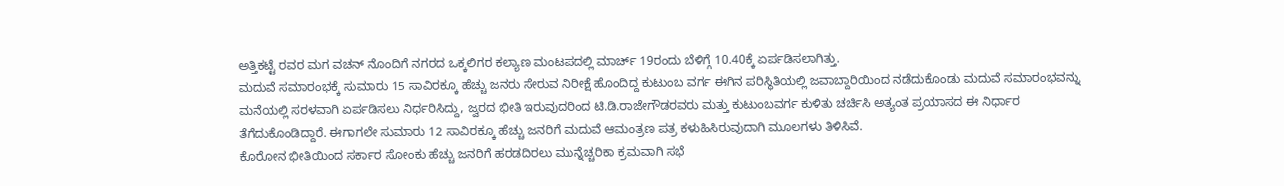ಅತ್ತಿಕಟ್ಟೆ ರವರ ಮಗ ವಚನ್ ನೊಂದಿಗೆ ನಗರದ ಒಕ್ಕಲಿಗರ ಕಲ್ಯಾಣ ಮಂಟಪದಲ್ಲಿ ಮಾರ್ಚ್ 19ರಂದು ಬೆಳಿಗ್ಗೆ 10.40ಕ್ಕೆ ಏರ್ಪಡಿಸಲಾಗಿತ್ತು.
ಮದುವೆ ಸಮಾರಂಭಕ್ಕೆ ಸುಮಾರು 15 ಸಾವಿರಕ್ಕೂ ಹೆಚ್ಚು ಜನರು ಸೇರುವ ನಿರೀಕ್ಷೆ ಹೊಂದಿದ್ದ ಕುಟುಂಬ ವರ್ಗ ಈಗಿನ ಪರಿಸ್ಥಿತಿಯಲ್ಲಿ ಜವಾಬ್ದಾರಿಯಿಂದ ನಡೆದುಕೊಂಡು ಮದುವೆ ಸಮಾರಂಭವನ್ನು ಮನೆಯಲ್ಲಿ ಸರಳವಾಗಿ ಏರ್ಪಡಿಸಲು ನಿರ್ಧರಿಸಿದ್ದು, ಜ್ವರದ ಭೀತಿ ಇರುವುದರಿಂದ ಟಿ.ಡಿ.ರಾಜೇಗೌಡರವರು ಮತ್ತು ಕುಟುಂಬವರ್ಗ ಕುಳಿತು ಚರ್ಚಿಸಿ ಅತ್ಯಂತ ಪ್ರಯಾಸದ ಈ ನಿರ್ಧಾರ ತೆಗೆದುಕೊಂಡಿದ್ದಾರೆ. ಈಗಾಗಲೇ ಸುಮಾರು 12 ಸಾವಿರಕ್ಕೂ ಹೆಚ್ಚು ಜನರಿಗೆ ಮದುವೆ ಆಮಂತ್ರಣ ಪತ್ರ ಕಳುಹಿಸಿರುವುದಾಗಿ ಮೂಲಗಳು ತಿಳಿಸಿವೆ.
ಕೊರೋನ ಭೀತಿಯಿಂದ ಸರ್ಕಾರ ಸೋಂಕು ಹೆಚ್ಚು ಜನರಿಗೆ ಹರಡದಿರಲು ಮುನ್ನೆಚ್ಚರಿಕಾ ಕ್ರಮವಾಗಿ ಸಭೆ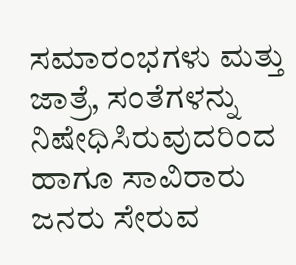ಸಮಾರಂಭಗಳು ಮತ್ತು ಜಾತ್ರೆ, ಸಂತೆಗಳನ್ನು ನಿಷೇಧಿಸಿರುವುದರಿಂದ ಹಾಗೂ ಸಾವಿರಾರು ಜನರು ಸೇರುವ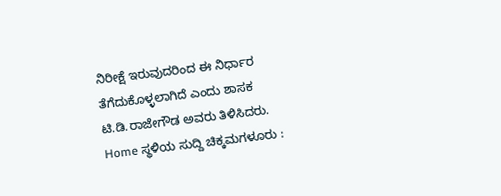ನಿರೀಕ್ಷೆ ಇರುವುದರಿಂದ ಈ ನಿರ್ಧಾರ ತೆಗೆದುಕೊಳ್ಳಲಾಗಿದೆ ಎಂದು ಶಾಸಕ ಟಿ.ಡಿ.ರಾಜೇಗೌಡ ಅವರು ತಿಳಿಸಿದರು.
Home ಸ್ಥಳಿಯ ಸುದ್ದಿ ಚಿಕ್ಕಮಗಳೂರು :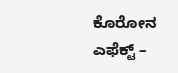ಕೊರೋನ ಎಫೆಕ್ಟ್ –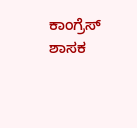ಕಾಂಗ್ರೆಸ್ ಶಾಸಕ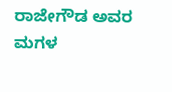ರಾಜೇಗೌಡ ಅವರ ಮಗಳ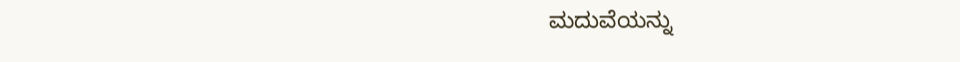ಮದುವೆಯನ್ನು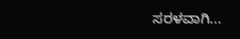ಸರಳವಾಗಿ...